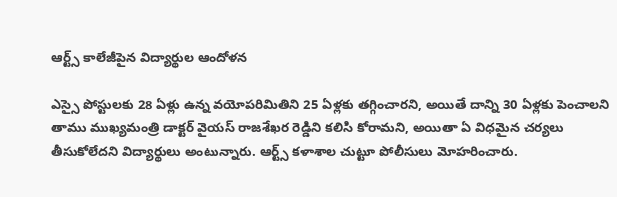ఆర్ట్స్ కాలేజీపైన విద్యార్థుల ఆందోళన

ఎస్సై పోస్టులకు 28 ఏళ్లు ఉన్న వయోపరిమితిని 25 ఏళ్లకు తగ్గించారని, అయితే దాన్ని 30 ఏళ్లకు పెంచాలని తాము ముఖ్యమంత్రి డాక్టర్ వైయస్ రాజశేఖర రెడ్డిని కలిసి కోరామని, అయితా ఏ విధమైన చర్యలు తీసుకోలేదని విద్యార్థులు అంటున్నారు. ఆర్ట్స్ కళాశాల చుట్టూ పోలీసులు మోహరించారు.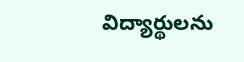విద్యార్థులను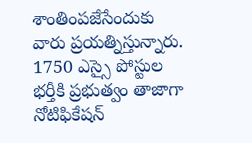శాంతింపజేసేందుకు వారు ప్రయత్నిస్తున్నారు. 1750 ఎస్సై పోస్టుల భర్తీకి ప్రభుత్వం తాజాగా నోటిఫికేషన్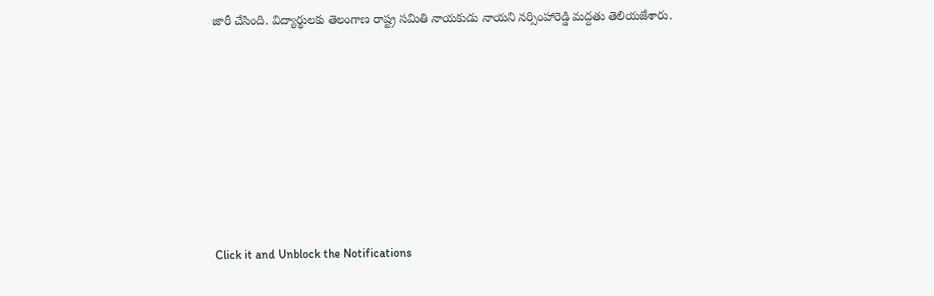జారీ చేసింది. విద్యార్థులకు తెలంగాణ రాష్ట్ర సమితి నాయకుడు నాయని నర్సింహారెడ్డి మద్దతు తెలియజేశారు.












Click it and Unblock the Notifications